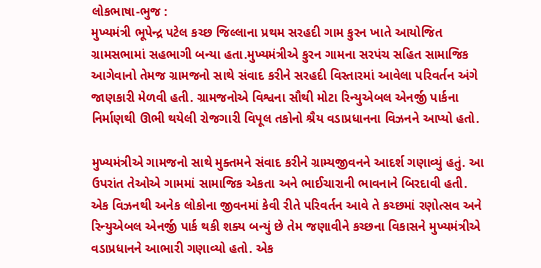લોકભાષા-ભુજ :
મુખ્યમંત્રી ભૂપેન્દ્ર પટેલ કચ્છ જિલ્લાના પ્રથમ સરહદી ગામ કુરન ખાતે આયોજિત ગ્રામસભામાં સહભાગી બન્યા હતા.મુખ્યમંત્રીએ કુરન ગામના સરપંચ સહિત સામાજિક આગેવાનો તેમજ ગ્રામજનો સાથે સંવાદ કરીને સરહદી વિસ્તારમાં આવેલા પરિવર્તન અંગે જાણકારી મેળવી હતી. ગ્રામજનોએ વિશ્વના સૌથી મોટા રિન્યુએબલ એનર્જી પાર્કના નિર્માણથી ઊભી થયેલી રોજગારી વિપૂલ તકોનો શ્રૈય વડાપ્રધાનના વિઝનને આપ્યો હતો.

મુખ્યમંત્રીએ ગામજનો સાથે મુક્તમને સંવાદ કરીને ગ્રામ્યજીવનને આદર્શ ગણાવ્યું હતું. આ ઉપરાંત તેઓએ ગામમાં સામાજિક એકતા અને ભાઈચારાની ભાવનાને બિરદાવી હતી. એક વિઝનથી અનેક લોકોના જીવનમાં કેવી રીતે પરિવર્તન આવે તે કચ્છમાં રણોત્સવ અને રિન્યુએબલ એનર્જી પાર્ક થકી શક્ય બન્યું છે તેમ જણાવીને કચ્છના વિકાસને મુખ્યમંત્રીએ વડાપ્રધાનને આભારી ગણાવ્યો હતો. એક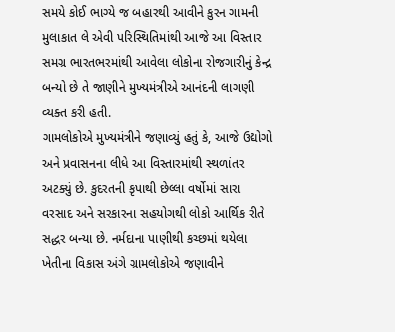સમયે કોઈ ભાગ્યે જ બહારથી આવીને કુરન ગામની મુલાકાત લે એવી પરિસ્થિતિમાંથી આજે આ વિસ્તાર સમગ્ર ભારતભરમાંથી આવેલા લોકોના રોજગારીનું કેન્દ્ર બન્યો છે તે જાણીને મુખ્યમંત્રીએ આનંદની લાગણી વ્યક્ત કરી હતી.
ગામલોકોએ મુખ્યમંત્રીને જણાવ્યું હતું કે, આજે ઉદ્યોગો અને પ્રવાસનના લીધે આ વિસ્તારમાંથી સ્થળાંતર અટક્યું છે. કુદરતની કૃપાથી છેલ્લા વર્ષોમાં સારા વરસાદ અને સરકારના સહયોગથી લોકો આર્થિક રીતે સદ્ધર બન્યા છે. નર્મદાના પાણીથી કચ્છમાં થયેલા ખેતીના વિકાસ અંગે ગ્રામલોકોએ જણાવીને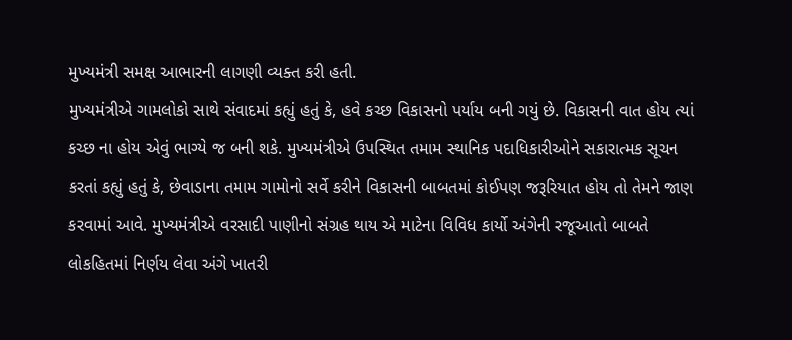મુખ્યમંત્રી સમક્ષ આભારની લાગણી વ્યક્ત કરી હતી.
મુખ્યમંત્રીએ ગામલોકો સાથે સંવાદમાં કહ્યું હતું કે, હવે કચ્છ વિકાસનો પર્યાય બની ગયું છે. વિકાસની વાત હોય ત્યાં કચ્છ ના હોય એવું ભાગ્યે જ બની શકે. મુખ્યમંત્રીએ ઉપસ્થિત તમામ સ્થાનિક પદાધિકારીઓને સકારાત્મક સૂચન કરતાં કહ્યું હતું કે, છેવાડાના તમામ ગામોનો સર્વે કરીને વિકાસની બાબતમાં કોઈપણ જરૂરિયાત હોય તો તેમને જાણ કરવામાં આવે. મુખ્યમંત્રીએ વરસાદી પાણીનો સંગ્રહ થાય એ માટેના વિવિધ કાર્યો અંગેની રજૂઆતો બાબતે લોકહિતમાં નિર્ણય લેવા અંગે ખાતરી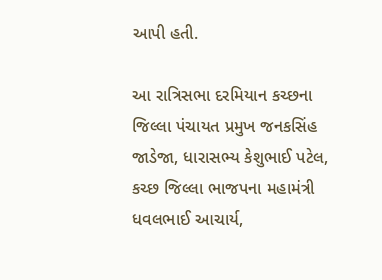આપી હતી.

આ રાત્રિસભા દરમિયાન કચ્છના જિલ્લા પંચાયત પ્રમુખ જનકસિંહ જાડેજા, ધારાસભ્ય કેશુભાઈ પટેલ, કચ્છ જિલ્લા ભાજપના મહામંત્રી ધવલભાઈ આચાર્ય,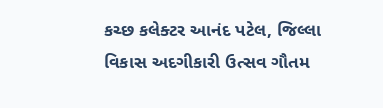કચ્છ કલેક્ટર આનંદ પટેલ, જિલ્લા વિકાસ અદગીકારી ઉત્સવ ગૌતમ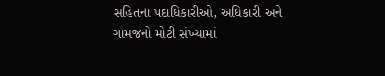સહિતના પદાધિકારીઓ, અધિકારી અને ગામજનો મોટી સંખ્યામાં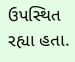ઉપસ્થિત રહ્યા હતા.